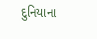દુનિયાના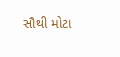સૌથી મોટા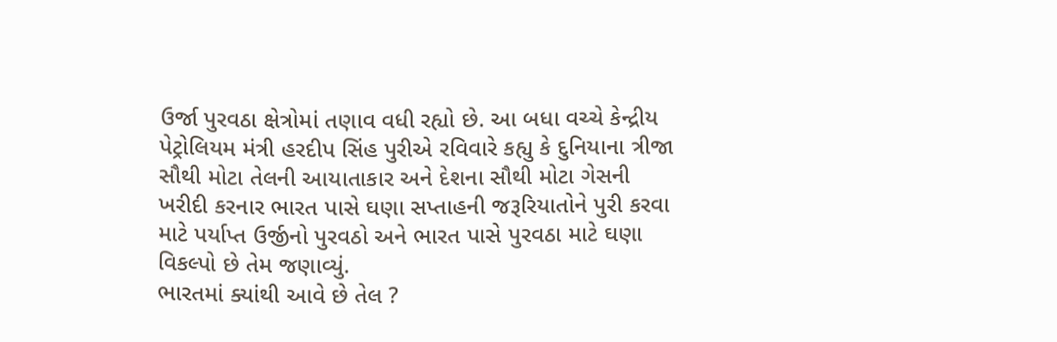ઉર્જા પુરવઠા ક્ષેત્રોમાં તણાવ વધી રહ્યો છે. આ બધા વચ્ચે કેન્દ્રીય પેટ્રોલિયમ મંત્રી હરદીપ સિંહ પુરીએ રવિવારે કહ્યુ કે દુનિયાના ત્રીજા સૌથી મોટા તેલની આયાતાકાર અને દેશના સૌથી મોટા ગેસની ખરીદી કરનાર ભારત પાસે ઘણા સપ્તાહની જરૂરિયાતોને પુરી કરવા માટે પર્યાપ્ત ઉર્જીનો પુરવઠો અને ભારત પાસે પુરવઠા માટે ઘણા વિકલ્પો છે તેમ જણાવ્યું.
ભારતમાં ક્યાંથી આવે છે તેલ ?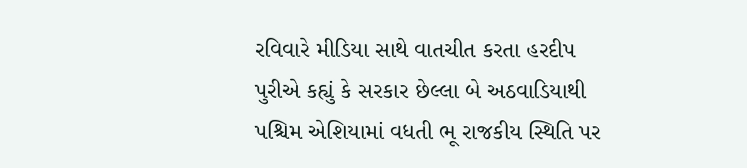રવિવારે મીડિયા સાથે વાતચીત કરતા હરદીપ પુરીએ કહ્યું કે સરકાર છેલ્લા બે અઠવાડિયાથી પશ્ચિમ એશિયામાં વધતી ભૂ રાજકીય સ્થિતિ પર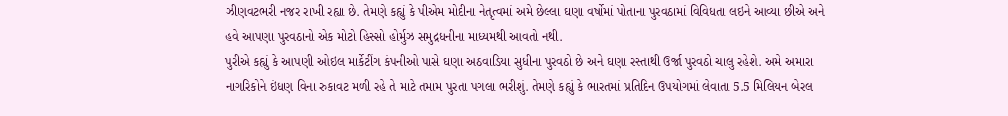ઝીણવટભરી નજર રાખી રહ્યા છે. તેમણે કહ્યું કે પીએમ મોદીના નેતૃત્વમાં અમે છેલ્લા ઘણા વર્ષોમાં પોતાના પુરવઠામાં વિવિધતા લઇને આવ્યા છીએ અને હવે આપણા પુરવઠાનો એક મોટો હિસ્સો હોર્મુઝ સમુદ્રધનીના માધ્યમથી આવતો નથી.
પુરીએ કહ્યું કે આપણી ઓઇલ માર્કેટીંગ કંપનીઓ પાસે ઘણા અઠવાડિયા સુધીના પુરવઠો છે અને ઘણા રસ્તાથી ઉર્જા પુરવઠો ચાલુ રહેશે. અમે અમારા નાગરિકોને ઇંધણ વિના રુકાવટ મળી રહે તે માટે તમામ પુરતા પગલા ભરીશું. તેમણે કહ્યું કે ભારતમાં પ્રતિદિન ઉપયોગમાં લેવાતા 5.5 મિલિયન બેરલ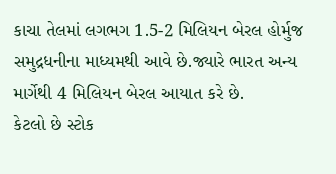કાચા તેલમાં લગભગ 1.5-2 મિલિયન બેરલ હોર્મુજ સમુદ્રધનીના માધ્યમથી આવે છે.જ્યારે ભારત અન્ય માર્ગેથી 4 મિલિયન બેરલ આયાત કરે છે.
કેટલો છે સ્ટોક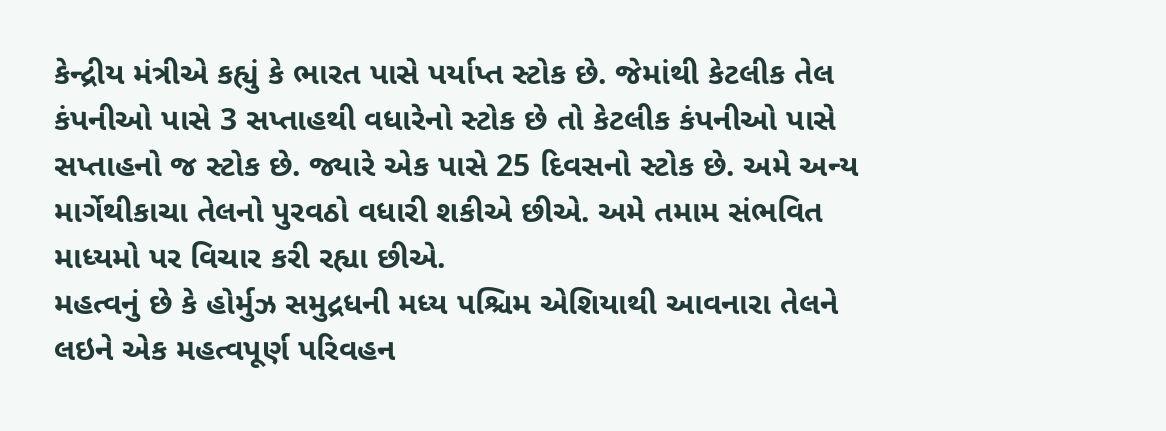કેન્દ્રીય મંત્રીએ કહ્યું કે ભારત પાસે પર્યાપ્ત સ્ટોક છે. જેમાંથી કેટલીક તેલ કંપનીઓ પાસે 3 સપ્તાહથી વધારેનો સ્ટોક છે તો કેટલીક કંપનીઓ પાસે સપ્તાહનો જ સ્ટોક છે. જ્યારે એક પાસે 25 દિવસનો સ્ટોક છે. અમે અન્ય માર્ગેથીકાચા તેલનો પુરવઠો વધારી શકીએ છીએ. અમે તમામ સંભવિત માધ્યમો પર વિચાર કરી રહ્યા છીએ.
મહત્વનું છે કે હોર્મુઝ સમુદ્રધની મધ્ય પશ્ચિમ એશિયાથી આવનારા તેલને લઇને એક મહત્વપૂર્ણ પરિવહન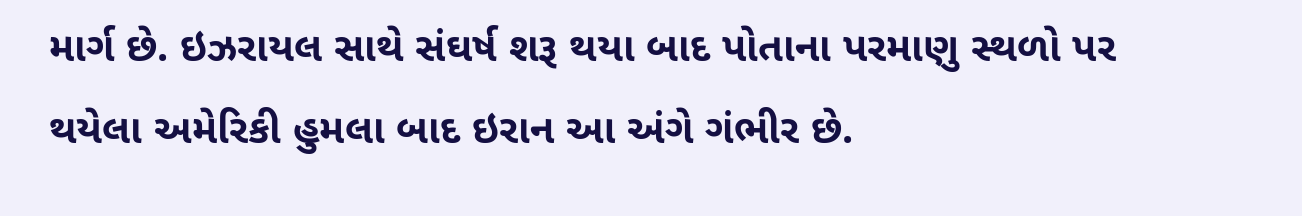માર્ગ છે. ઇઝરાયલ સાથે સંઘર્ષ શરૂ થયા બાદ પોતાના પરમાણુ સ્થળો પર થયેલા અમેરિકી હુમલા બાદ ઇરાન આ અંગે ગંભીર છે.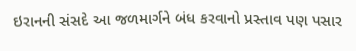ઇરાનની સંસદે આ જળમાર્ગને બંધ કરવાનો પ્રસ્તાવ પણ પસાર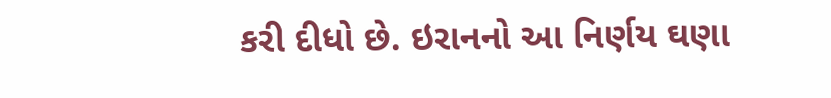કરી દીધો છે. ઇરાનનો આ નિર્ણય ઘણા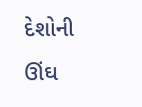દેશોની ઊંઘ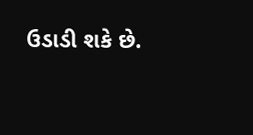ઉડાડી શકે છે.